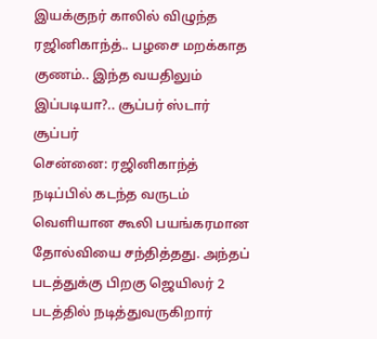இயக்குநர் காலில் விழுந்த ரஜினிகாந்த்.. பழசை மறக்காத குணம்.. இந்த வயதிலும் இப்படியா?.. சூப்பர் ஸ்டார் சூப்பர்
சென்னை: ரஜினிகாந்த் நடிப்பில் கடந்த வருடம் வெளியான கூலி பயங்கரமான தோல்வியை சந்தித்தது. அந்தப் படத்துக்கு பிறகு ஜெயிலர் 2 படத்தில் நடித்துவருகிறார்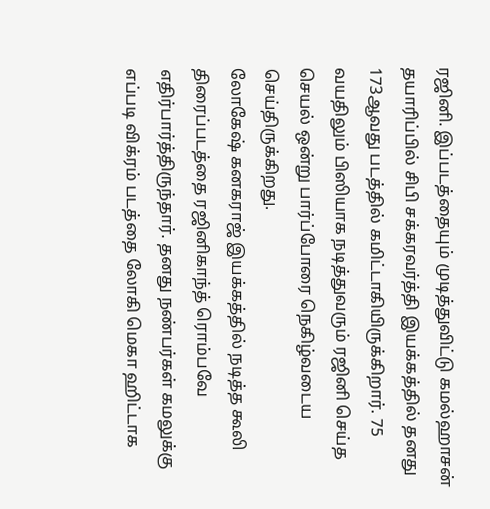ரஜினி. இப்படத்தையும் முடித்துவிட்டு கமல்ஹாசன் தயாரிப்பில் சிபி சக்கரவர்த்தி இயக்கத்தில் தனது 173ஆவது படத்தில் கமிட்டாகியிருக்கிறார். 75 வயதிலும் பிஸியாக நடித்துவரும் ரஜினி செய்த செயல் ஒன்று பார்ப்போரை நெகிழ்வடைய செய்திருக்கிறது.
லோகேஷ் கனகராஜ் இயக்கத்தில் நடித்த கூலி திரைப்படத்தை ரஜினிகாந்த் ரொம்பவே எதிர்பார்த்திருந்தார். தனது நண்பர்கள் கமலுக்கு எப்படி விக்ரம் படத்தை லோகி மெகா ஹிட்டாக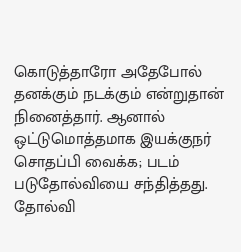கொடுத்தாரோ அதேபோல் தனக்கும் நடக்கும் என்றுதான் நினைத்தார். ஆனால் ஒட்டுமொத்தமாக இயக்குநர் சொதப்பி வைக்க; படம் படுதோல்வியை சந்தித்தது. தோல்வி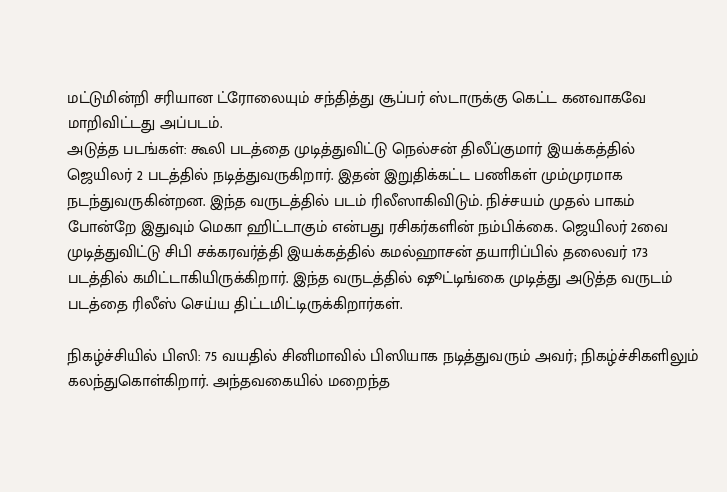மட்டுமின்றி சரியான ட்ரோலையும் சந்தித்து சூப்பர் ஸ்டாருக்கு கெட்ட கனவாகவே மாறிவிட்டது அப்படம்.
அடுத்த படங்கள்: கூலி படத்தை முடித்துவிட்டு நெல்சன் திலீப்குமார் இயக்கத்தில் ஜெயிலர் 2 படத்தில் நடித்துவருகிறார். இதன் இறுதிக்கட்ட பணிகள் மும்முரமாக நடந்துவருகின்றன. இந்த வருடத்தில் படம் ரிலீஸாகிவிடும். நிச்சயம் முதல் பாகம் போன்றே இதுவும் மெகா ஹிட்டாகும் என்பது ரசிகர்களின் நம்பிக்கை. ஜெயிலர் 2வை முடித்துவிட்டு சிபி சக்கரவர்த்தி இயக்கத்தில் கமல்ஹாசன் தயாரிப்பில் தலைவர் 173 படத்தில் கமிட்டாகியிருக்கிறார். இந்த வருடத்தில் ஷூட்டிங்கை முடித்து அடுத்த வருடம் படத்தை ரிலீஸ் செய்ய திட்டமிட்டிருக்கிறார்கள்.

நிகழ்ச்சியில் பிஸி: 75 வயதில் சினிமாவில் பிஸியாக நடித்துவரும் அவர்; நிகழ்ச்சிகளிலும் கலந்துகொள்கிறார். அந்தவகையில் மறைந்த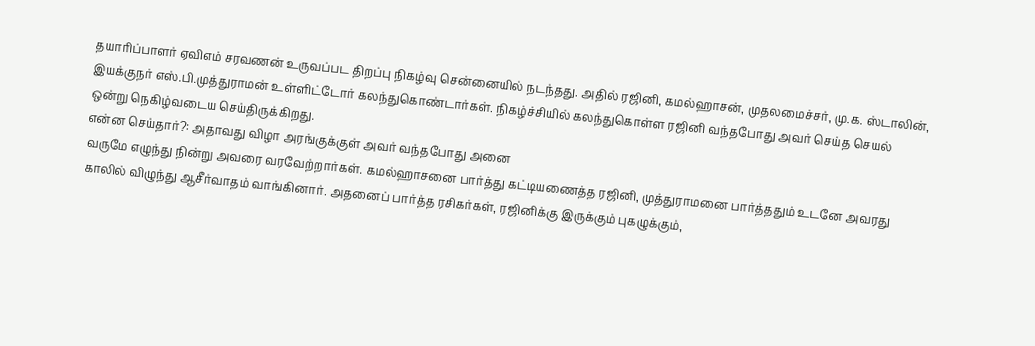தயாரிப்பாளர் ஏவிஎம் சரவணன் உருவப்பட திறப்பு நிகழ்வு சென்னையில் நடந்தது. அதில் ரஜினி, கமல்ஹாசன், முதலமைச்சர், மு.க. ஸ்டாலின், இயக்குநர் எஸ்.பி.முத்துராமன் உள்ளிட்டோர் கலந்துகொண்டார்கள். நிகழ்ச்சியில் கலந்துகொள்ள ரஜினி வந்தபோது அவர் செய்த செயல் ஒன்று நெகிழ்வடைய செய்திருக்கிறது.
என்ன செய்தார்?: அதாவது விழா அரங்குக்குள் அவர் வந்தபோது அனை
வருமே எழுந்து நின்று அவரை வரவேற்றார்கள். கமல்ஹாசனை பார்த்து கட்டியணைத்த ரஜினி, முத்துராமனை பார்த்ததும் உடனே அவரது காலில் விழுந்து ஆசீர்வாதம் வாங்கினார். அதனைப் பார்த்த ரசிகர்கள், ரஜினிக்கு இருக்கும் புகழுக்கும்,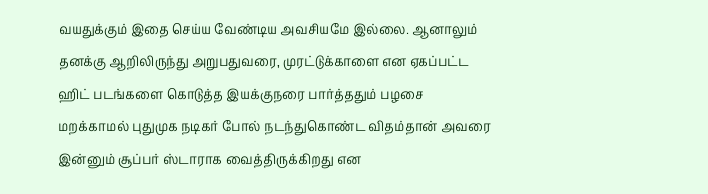வயதுக்கும் இதை செய்ய வேண்டிய அவசியமே இல்லை. ஆனாலும் தனக்கு ஆறிலிருந்து அறுபதுவரை, முரட்டுக்காளை என ஏகப்பட்ட ஹிட் படங்களை கொடுத்த இயக்குநரை பார்த்ததும் பழசை மறக்காமல் புதுமுக நடிகர் போல் நடந்துகொண்ட விதம்தான் அவரை இன்னும் சூப்பர் ஸ்டாராக வைத்திருக்கிறது என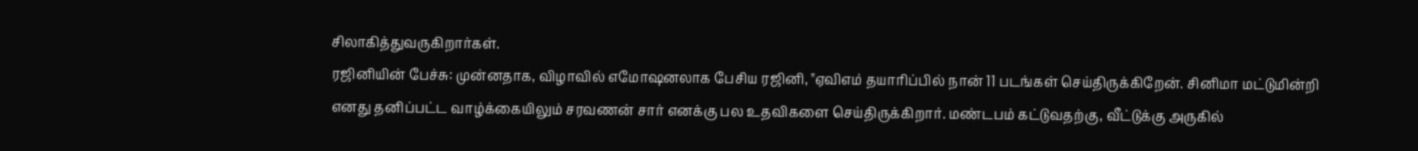சிலாகித்துவருகிறார்கள்.
ரஜினியின் பேச்சு: முன்னதாக, விழாவில் எமோஷனலாக பேசிய ரஜினி, "ஏவிஎம் தயாரிப்பில் நான் 11 படங்கள் செய்திருக்கிறேன். சினிமா மட்டுமின்றி எனது தனிப்பட்ட வாழ்க்கையிலும் சரவணன் சார் எனக்கு பல உதவிகளை செய்திருக்கிறார். மண்டபம் கட்டுவதற்கு, வீட்டுக்கு அருகில்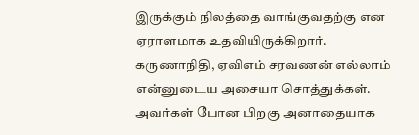இருக்கும் நிலத்தை வாங்குவதற்கு என ஏராளமாக உதவியிருக்கிறார். கருணாநிதி, ஏவிஎம் சரவணன் எல்லாம் என்னுடைய அசையா சொத்துக்கள். அவர்கள் போன பிறகு அனாதையாக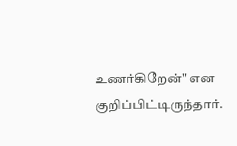உணர்கிறேன்" என குறிப்பிட்டிருந்தார்.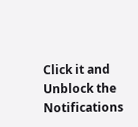Click it and Unblock the Notifications